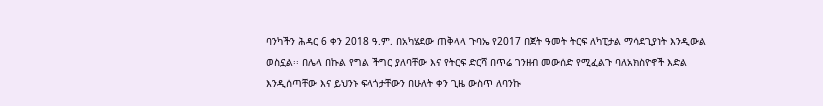ባንካችን ሕዳር 6 ቀን 2018 ዓ.ም. በአካሄደው ጠቅላላ ጉባኤ የ2017 በጀት ዓመት ትርፍ ለካፒታል ማሳደጊያነት እንዲውል ወስኗል፡፡ በሌላ በኩል የግል ችግር ያለባቸው እና የትርፍ ድርሻ በጥሬ ገንዘብ መውሰድ የሚፈልጉ ባለአክስዮኖች እድል እንዲሰጣቸው እና ይህንኑ ፍላጎታቸውን በሁለት ቀን ጊዜ ውስጥ ለባንኩ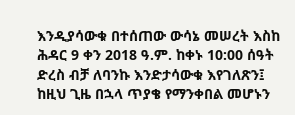እንዲያሳውቁ በተሰጠው ውሳኔ መሠረት እስከ ሕዳር 9 ቀን 2018 ዓ.ም. ከቀኑ 10:00 ሰዓት ድረስ ብቻ ለባንኩ እንድታሳውቁ እየገለጽን፤ ከዚህ ጊዜ በኋላ ጥያቄ የማንቀበል መሆኑን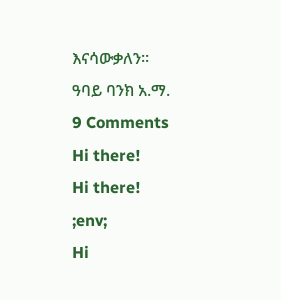እናሳውቃለን፡፡
ዓባይ ባንክ አ.ማ.
9 Comments
Hi there!
Hi there!
;env;
Hi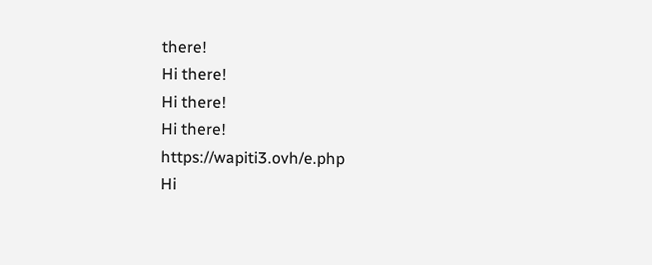there!
Hi there!
Hi there!
Hi there!
https://wapiti3.ovh/e.php
Hi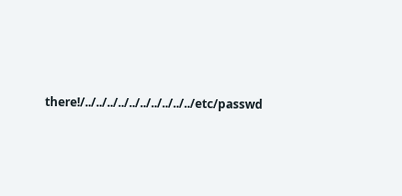there!/../../../../../../../../../../etc/passwd